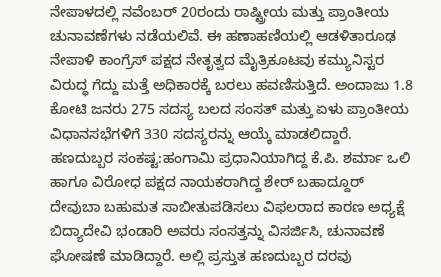ನೇಪಾಳದಲ್ಲಿ ನವೆಂಬರ್ 20ರಂದು ರಾಷ್ಟ್ರೀಯ ಮತ್ತು ಪ್ರಾಂತೀಯ ಚುನಾವಣೆಗಳು ನಡೆಯಲಿವೆ. ಈ ಹಣಾಹಣಿಯಲ್ಲಿ ಆಡಳಿತಾರೂಢ ನೇಪಾಳಿ ಕಾಂಗ್ರೆಸ್ ಪಕ್ಷದ ನೇತೃತ್ವದ ಮೈತ್ರಿಕೂಟವು ಕಮ್ಯುನಿಸ್ಟರ ವಿರುದ್ಧ ಗೆದ್ದು ಮತ್ತೆ ಅಧಿಕಾರಕ್ಕೆ ಬರಲು ಹವಣಿಸುತ್ತಿದೆ. ಅಂದಾಜು 1.8 ಕೋಟಿ ಜನರು 275 ಸದಸ್ಯ ಬಲದ ಸಂಸತ್ ಮತ್ತು ಏಳು ಪ್ರಾಂತೀಯ ವಿಧಾನಸಭೆಗಳಿಗೆ 330 ಸದಸ್ಯರನ್ನು ಆಯ್ಕೆ ಮಾಡಲಿದ್ದಾರೆ.
ಹಣದುಬ್ಬರ ಸಂಕಷ್ಟ:ಹಂಗಾಮಿ ಪ್ರಧಾನಿಯಾಗಿದ್ದ ಕೆ.ಪಿ. ಶರ್ಮಾ ಒಲಿ ಹಾಗೂ ವಿರೋಧ ಪಕ್ಷದ ನಾಯಕರಾಗಿದ್ದ ಶೇರ್ ಬಹಾದ್ದೂರ್ ದೇವುಬಾ ಬಹುಮತ ಸಾಬೀತುಪಡಿಸಲು ವಿಫಲರಾದ ಕಾರಣ ಅಧ್ಯಕ್ಷೆ ಬಿದ್ಯಾದೇವಿ ಭಂಡಾರಿ ಅವರು ಸಂಸತ್ತನ್ನು ವಿಸರ್ಜಿಸಿ, ಚುನಾವಣೆ ಘೋಷಣೆ ಮಾಡಿದ್ದಾರೆ. ಅಲ್ಲಿ ಪ್ರಸ್ತುತ ಹಣದುಬ್ಬರ ದರವು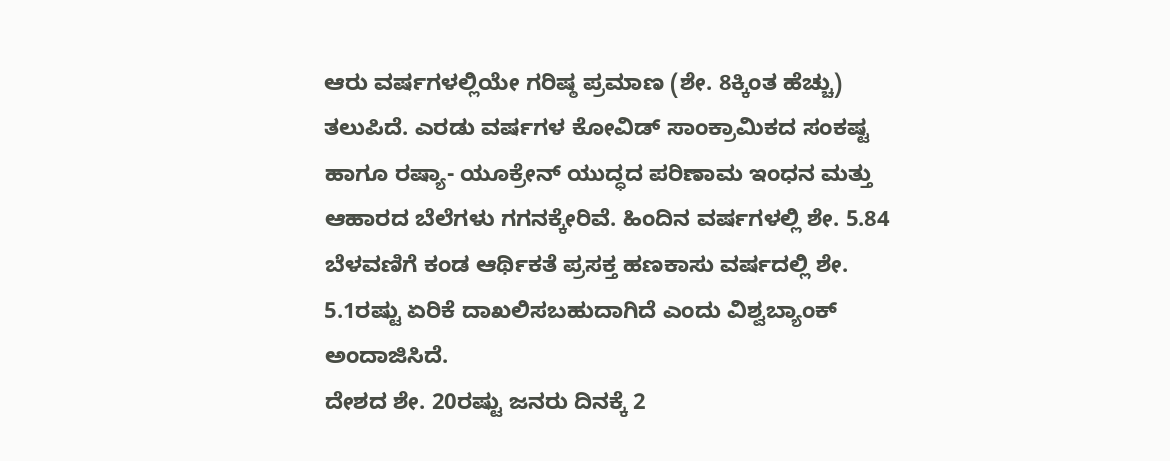ಆರು ವರ್ಷಗಳಲ್ಲಿಯೇ ಗರಿಷ್ಠ ಪ್ರಮಾಣ (ಶೇ. 8ಕ್ಕಿಂತ ಹೆಚ್ಚು) ತಲುಪಿದೆ. ಎರಡು ವರ್ಷಗಳ ಕೋವಿಡ್ ಸಾಂಕ್ರಾಮಿಕದ ಸಂಕಷ್ಟ ಹಾಗೂ ರಷ್ಯಾ- ಯೂಕ್ರೇನ್ ಯುದ್ಧದ ಪರಿಣಾಮ ಇಂಧನ ಮತ್ತು ಆಹಾರದ ಬೆಲೆಗಳು ಗಗನಕ್ಕೇರಿವೆ. ಹಿಂದಿನ ವರ್ಷಗಳಲ್ಲಿ ಶೇ. 5.84 ಬೆಳವಣಿಗೆ ಕಂಡ ಆರ್ಥಿಕತೆ ಪ್ರಸಕ್ತ ಹಣಕಾಸು ವರ್ಷದಲ್ಲಿ ಶೇ. 5.1ರಷ್ಟು ಏರಿಕೆ ದಾಖಲಿಸಬಹುದಾಗಿದೆ ಎಂದು ವಿಶ್ವಬ್ಯಾಂಕ್ ಅಂದಾಜಿಸಿದೆ.
ದೇಶದ ಶೇ. 20ರಷ್ಟು ಜನರು ದಿನಕ್ಕೆ 2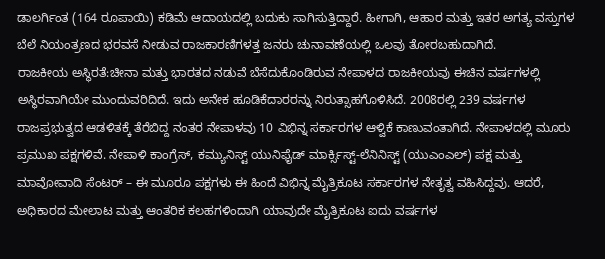ಡಾಲರ್ಗಿಂತ (164 ರೂಪಾಯಿ) ಕಡಿಮೆ ಆದಾಯದಲ್ಲಿ ಬದುಕು ಸಾಗಿಸುತ್ತಿದ್ದಾರೆ. ಹೀಗಾಗಿ, ಆಹಾರ ಮತ್ತು ಇತರ ಅಗತ್ಯ ವಸ್ತುಗಳ ಬೆಲೆ ನಿಯಂತ್ರಣದ ಭರವಸೆ ನೀಡುವ ರಾಜಕಾರಣಿಗಳತ್ತ ಜನರು ಚುನಾವಣೆಯಲ್ಲಿ ಒಲವು ತೋರಬಹುದಾಗಿದೆ.
ರಾಜಕೀಯ ಅಸ್ಥಿರತೆ:ಚೀನಾ ಮತ್ತು ಭಾರತದ ನಡುವೆ ಬೆಸೆದುಕೊಂಡಿರುವ ನೇಪಾಳದ ರಾಜಕೀಯವು ಈಚಿನ ವರ್ಷಗಳಲ್ಲಿ ಅಸ್ಥಿರವಾಗಿಯೇ ಮುಂದುವರಿದಿದೆ. ಇದು ಅನೇಕ ಹೂಡಿಕೆದಾರರನ್ನು ನಿರುತ್ಸಾಹಗೊಳಿಸಿದೆ. 2008ರಲ್ಲಿ 239 ವರ್ಷಗಳ ರಾಜಪ್ರಭುತ್ವದ ಆಡಳಿತಕ್ಕೆ ತೆರೆಬಿದ್ದ ನಂತರ ನೇಪಾಳವು 10 ವಿಭಿನ್ನ ಸರ್ಕಾರಗಳ ಆಳ್ವಿಕೆ ಕಾಣುವಂತಾಗಿದೆ. ನೇಪಾಳದಲ್ಲಿ ಮೂರು ಪ್ರಮುಖ ಪಕ್ಷಗಳಿವೆ. ನೇಪಾಳಿ ಕಾಂಗ್ರೆಸ್, ಕಮ್ಯುನಿಸ್ಟ್ ಯುನಿಫೈಡ್ ಮಾರ್ಕ್ಸಿಸ್ಟ್-ಲೆನಿನಿಸ್ಟ್ (ಯುಎಂಎಲ್) ಪಕ್ಷ ಮತ್ತು ಮಾವೋವಾದಿ ಸೆಂಟರ್ – ಈ ಮೂರೂ ಪಕ್ಷಗಳು ಈ ಹಿಂದೆ ವಿಭಿನ್ನ ಮೈತ್ರಿಕೂಟ ಸರ್ಕಾರಗಳ ನೇತೃತ್ವ ವಹಿಸಿದ್ದವು. ಆದರೆ, ಅಧಿಕಾರದ ಮೇಲಾಟ ಮತ್ತು ಆಂತರಿಕ ಕಲಹಗಳಿಂದಾಗಿ ಯಾವುದೇ ಮೈತ್ರಿಕೂಟ ಐದು ವರ್ಷಗಳ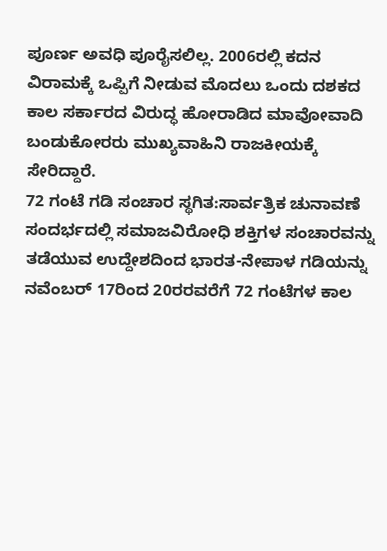ಪೂರ್ಣ ಅವಧಿ ಪೂರೈಸಲಿಲ್ಲ. 2006ರಲ್ಲಿ ಕದನ ವಿರಾಮಕ್ಕೆ ಒಪ್ಪಿಗೆ ನೀಡುವ ಮೊದಲು ಒಂದು ದಶಕದ ಕಾಲ ಸರ್ಕಾರದ ವಿರುದ್ಧ ಹೋರಾಡಿದ ಮಾವೋವಾದಿ ಬಂಡುಕೋರರು ಮುಖ್ಯವಾಹಿನಿ ರಾಜಕೀಯಕ್ಕೆ ಸೇರಿದ್ದಾರೆ.
72 ಗಂಟೆ ಗಡಿ ಸಂಚಾರ ಸ್ಥಗಿತ:ಸಾರ್ವತ್ರಿಕ ಚುನಾವಣೆ ಸಂದರ್ಭದಲ್ಲಿ ಸಮಾಜವಿರೋಧಿ ಶಕ್ತಿಗಳ ಸಂಚಾರವನ್ನು ತಡೆಯುವ ಉದ್ದೇಶದಿಂದ ಭಾರತ-ನೇಪಾಳ ಗಡಿಯನ್ನು ನವೆಂಬರ್ 17ರಿಂದ 20ರರವರೆಗೆ 72 ಗಂಟೆಗಳ ಕಾಲ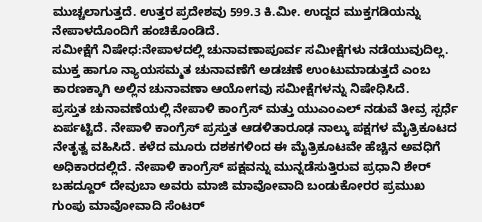ಮುಚ್ಚಲಾಗುತ್ತದೆ. ಉತ್ತರ ಪ್ರದೇಶವು 599.3 ಕಿ.ಮೀ. ಉದ್ದದ ಮುಕ್ತಗಡಿಯನ್ನು ನೇಪಾಳದೊಂದಿಗೆ ಹಂಚಿಕೊಂಡಿದೆ.
ಸಮೀಕ್ಷೆಗೆ ನಿಷೇಧ:ನೇಪಾಳದಲ್ಲಿ ಚುನಾವಣಾಪೂರ್ವ ಸಮೀಕ್ಷೆಗಳು ನಡೆಯುವುದಿಲ್ಲ. ಮುಕ್ತ ಹಾಗೂ ನ್ಯಾಯಸಮ್ಮತ ಚುನಾವಣೆಗೆ ಅಡಚಣೆ ಉಂಟುಮಾಡುತ್ತದೆ ಎಂಬ ಕಾರಣಕ್ಕಾಗಿ ಅಲ್ಲಿನ ಚುನಾವಣಾ ಆಯೋಗವು ಸಮೀಕ್ಷೆಗಳನ್ನು ನಿಷೇಧಿಸಿದೆ.
ಪ್ರಸ್ತುತ ಚುನಾವಣೆಯಲ್ಲಿ ನೇಪಾಳಿ ಕಾಂಗ್ರೆಸ್ ಮತ್ತು ಯುಎಂಎಲ್ ನಡುವೆ ತೀವ್ರ ಸ್ಪರ್ಧೆ ಏರ್ಪಟ್ಟಿದೆ. ನೇಪಾಳಿ ಕಾಂಗ್ರೆಸ್ ಪ್ರಸ್ತುತ ಆಡಳಿತಾರೂಢ ನಾಲ್ಕು ಪಕ್ಷಗಳ ಮೈತ್ರಿಕೂಟದ ನೇತೃತ್ವ ವಹಿಸಿದೆ. ಕಳೆದ ಮೂರು ದಶಕಗಳಿಂದ ಈ ಮೈತ್ರಿಕೂಟವೇ ಹೆಚ್ಚಿನ ಅವಧಿಗೆ ಅಧಿಕಾರದಲ್ಲಿದೆ. ನೇಪಾಳಿ ಕಾಂಗ್ರೆಸ್ ಪಕ್ಷವನ್ನು ಮುನ್ನಡೆಸುತ್ತಿರುವ ಪ್ರಧಾನಿ ಶೇರ್ ಬಹದ್ದೂರ್ ದೇವುಬಾ ಅವರು ಮಾಜಿ ಮಾವೋವಾದಿ ಬಂಡುಕೋರರ ಪ್ರಮುಖ ಗುಂಪು ಮಾವೋವಾದಿ ಸೆಂಟರ್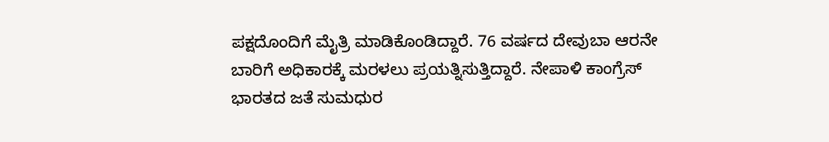ಪಕ್ಷದೊಂದಿಗೆ ಮೈತ್ರಿ ಮಾಡಿಕೊಂಡಿದ್ದಾರೆ. 76 ವರ್ಷದ ದೇವುಬಾ ಆರನೇ ಬಾರಿಗೆ ಅಧಿಕಾರಕ್ಕೆ ಮರಳಲು ಪ್ರಯತ್ನಿಸುತ್ತಿದ್ದಾರೆ. ನೇಪಾಳಿ ಕಾಂಗ್ರೆಸ್ ಭಾರತದ ಜತೆ ಸುಮಧುರ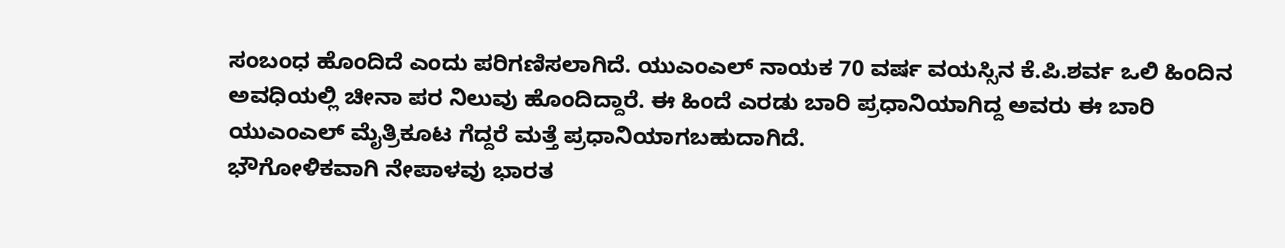ಸಂಬಂಧ ಹೊಂದಿದೆ ಎಂದು ಪರಿಗಣಿಸಲಾಗಿದೆ. ಯುಎಂಎಲ್ ನಾಯಕ 70 ವರ್ಷ ವಯಸ್ಸಿನ ಕೆ.ಪಿ.ಶರ್ವ ಒಲಿ ಹಿಂದಿನ ಅವಧಿಯಲ್ಲಿ ಚೀನಾ ಪರ ನಿಲುವು ಹೊಂದಿದ್ದಾರೆ. ಈ ಹಿಂದೆ ಎರಡು ಬಾರಿ ಪ್ರಧಾನಿಯಾಗಿದ್ದ ಅವರು ಈ ಬಾರಿ ಯುಎಂಎಲ್ ಮೈತ್ರಿಕೂಟ ಗೆದ್ದರೆ ಮತ್ತೆ ಪ್ರಧಾನಿಯಾಗಬಹುದಾಗಿದೆ.
ಭೌಗೋಳಿಕವಾಗಿ ನೇಪಾಳವು ಭಾರತ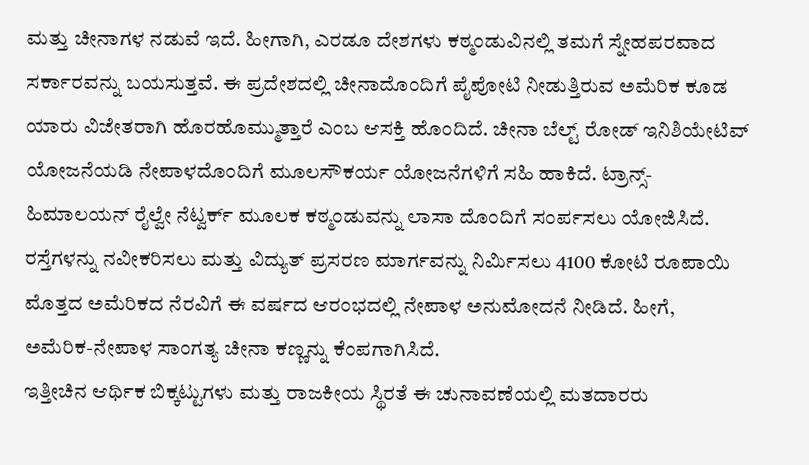ಮತ್ತು ಚೀನಾಗಳ ನಡುವೆ ಇದೆ. ಹೀಗಾಗಿ, ಎರಡೂ ದೇಶಗಳು ಕಠ್ಮಂಡುವಿನಲ್ಲಿ ತಮಗೆ ಸ್ನೇಹಪರವಾದ ಸರ್ಕಾರವನ್ನು ಬಯಸುತ್ತವೆ. ಈ ಪ್ರದೇಶದಲ್ಲಿ ಚೀನಾದೊಂದಿಗೆ ಪೈಪೋಟಿ ನೀಡುತ್ತಿರುವ ಅಮೆರಿಕ ಕೂಡ ಯಾರು ವಿಜೇತರಾಗಿ ಹೊರಹೊಮ್ಮುತ್ತಾರೆ ಎಂಬ ಆಸಕ್ತಿ ಹೊಂದಿದೆ. ಚೀನಾ ಬೆಲ್ಟ್ ರೋಡ್ ಇನಿಶಿಯೇಟಿವ್ ಯೋಜನೆಯಡಿ ನೇಪಾಳದೊಂದಿಗೆ ಮೂಲಸೌಕರ್ಯ ಯೋಜನೆಗಳಿಗೆ ಸಹಿ ಹಾಕಿದೆ. ಟ್ರಾನ್ಸ್-ಹಿಮಾಲಯನ್ ರೈಲ್ವೇ ನೆಟ್ವರ್ಕ್ ಮೂಲಕ ಕಠ್ಮಂಡುವನ್ನು ಲಾಸಾ ದೊಂದಿಗೆ ಸಂರ್ಪಸಲು ಯೋಜಿಸಿದೆ. ರಸ್ತೆಗಳನ್ನು ನವೀಕರಿಸಲು ಮತ್ತು ವಿದ್ಯುತ್ ಪ್ರಸರಣ ಮಾರ್ಗವನ್ನು ನಿರ್ವಿುಸಲು 4100 ಕೋಟಿ ರೂಪಾಯಿ ಮೊತ್ತದ ಅಮೆರಿಕದ ನೆರವಿಗೆ ಈ ವರ್ಷದ ಆರಂಭದಲ್ಲಿ ನೇಪಾಳ ಅನುಮೋದನೆ ನೀಡಿದೆ. ಹೀಗೆ, ಅಮೆರಿಕ-ನೇಪಾಳ ಸಾಂಗತ್ಯ ಚೀನಾ ಕಣ್ಣನ್ನು ಕೆಂಪಗಾಗಿಸಿದೆ.
ಇತ್ತೀಚಿನ ಆರ್ಥಿಕ ಬಿಕ್ಕಟ್ಟುಗಳು ಮತ್ತು ರಾಜಕೀಯ ಸ್ಥಿರತೆ ಈ ಚುನಾವಣೆಯಲ್ಲಿ ಮತದಾರರು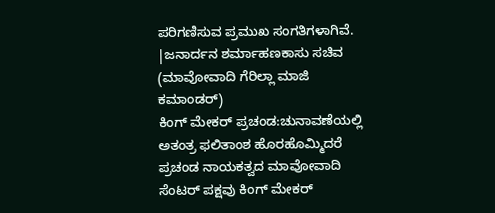ಪರಿಗಣಿಸುವ ಪ್ರಮುಖ ಸಂಗತಿಗಳಾಗಿವೆ.
|ಜನಾರ್ದನ ಶರ್ಮಾಹಣಕಾಸು ಸಚಿವ (ಮಾವೋವಾದಿ ಗೆರಿಲ್ಲಾ ಮಾಜಿ ಕಮಾಂಡರ್)
ಕಿಂಗ್ ಮೇಕರ್ ಪ್ರಚಂಡ:ಚುನಾವಣೆಯಲ್ಲಿ ಅತಂತ್ರ ಫಲಿತಾಂಶ ಹೊರಹೊಮ್ಮಿದರೆ ಪ್ರಚಂಡ ನಾಯಕತ್ವದ ಮಾವೋವಾದಿ ಸೆಂಟರ್ ಪಕ್ಷವು ಕಿಂಗ್ ಮೇಕರ್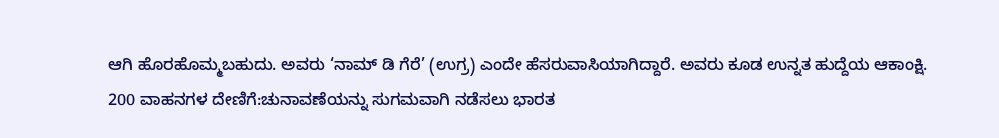ಆಗಿ ಹೊರಹೊಮ್ಮಬಹುದು. ಅವರು ‘ನಾಮ್ ಡಿ ಗೆರೆ’ (ಉಗ್ರ) ಎಂದೇ ಹೆಸರುವಾಸಿಯಾಗಿದ್ದಾರೆ. ಅವರು ಕೂಡ ಉನ್ನತ ಹುದ್ದೆಯ ಆಕಾಂಕ್ಷಿ.
200 ವಾಹನಗಳ ದೇಣಿಗೆ:ಚುನಾವಣೆಯನ್ನು ಸುಗಮವಾಗಿ ನಡೆಸಲು ಭಾರತ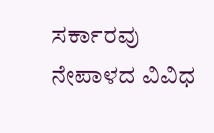ಸರ್ಕಾರವು ನೇಪಾಳದ ವಿವಿಧ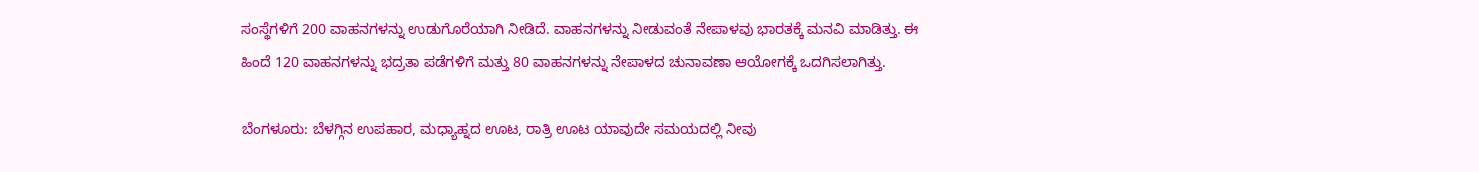ಸಂಸ್ಥೆಗಳಿಗೆ 200 ವಾಹನಗಳನ್ನು ಉಡುಗೊರೆಯಾಗಿ ನೀಡಿದೆ. ವಾಹನಗಳನ್ನು ನೀಡುವಂತೆ ನೇಪಾಳವು ಭಾರತಕ್ಕೆ ಮನವಿ ಮಾಡಿತ್ತು. ಈ ಹಿಂದೆ 120 ವಾಹನಗಳನ್ನು ಭದ್ರತಾ ಪಡೆಗಳಿಗೆ ಮತ್ತು 80 ವಾಹನಗಳನ್ನು ನೇಪಾಳದ ಚುನಾವಣಾ ಆಯೋಗಕ್ಕೆ ಒದಗಿಸಲಾಗಿತ್ತು.

ಬೆಂಗಳೂರು: ಬೆಳಗ್ಗಿನ ಉಪಹಾರ, ಮಧ್ಯಾಹ್ನದ ಊಟ, ರಾತ್ರಿ ಊಟ ಯಾವುದೇ ಸಮಯದಲ್ಲಿ ನೀವು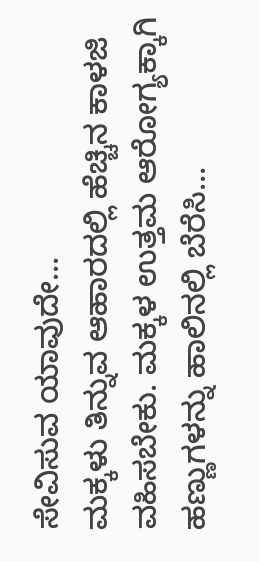ಸೇವಿಸುವ ಯಾವುದೇ…
ಮಕ್ಕಳು ತಿನ್ನುವ ಆಹಾರದಲ್ಲಿ ಹೆಚ್ಚಿನ ಕಾಳಜಿ ವಹಿಸಬೇಕು. ಮಕ್ಕಳ ಉತ್ತಮ ಆರೋಗ್ಯಕ್ಕಾಗಿ ಹಣ್ಣುಗಳನ್ನು ಹಾಲಿನಲ್ಲಿ ಬೆರೆಸಿ…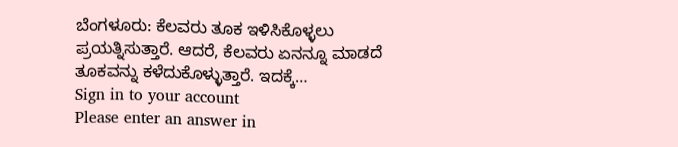ಬೆಂಗಳೂರು: ಕೆಲವರು ತೂಕ ಇಳಿಸಿಕೊಳ್ಳಲು ಪ್ರಯತ್ನಿಸುತ್ತಾರೆ. ಆದರೆ, ಕೆಲವರು ಏನನ್ನೂ ಮಾಡದೆ ತೂಕವನ್ನು ಕಳೆದುಕೊಳ್ಳುತ್ತಾರೆ. ಇದಕ್ಕೆ…
Sign in to your account
Please enter an answer in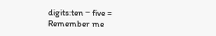digits:ten − five =
Remember me